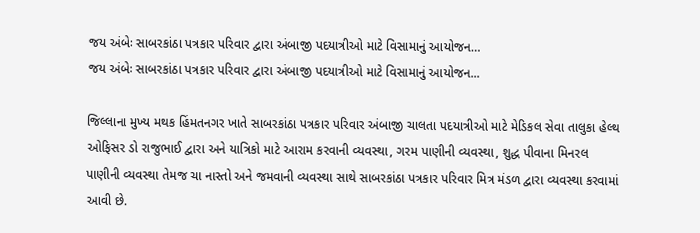જય અંબેઃ સાબરકાંઠા પત્રકાર પરિવાર દ્વારા અંબાજી પદયાત્રીઓ માટે વિસામાનું આયોજન…
જય અંબેઃ સાબરકાંઠા પત્રકાર પરિવાર દ્વારા અંબાજી પદયાત્રીઓ માટે વિસામાનું આયોજન...

જિલ્લાના મુખ્ય મથક હિંમતનગર ખાતે સાબરકાંઠા પત્રકાર પરિવાર અંબાજી ચાલતા પદયાત્રીઓ માટે મેડિકલ સેવા તાલુકા હેલ્થ ઓફિસર ડો રાજુભાઈ દ્વારા અને યાત્રિકો માટે આરામ કરવાની વ્યવસ્થા, ગરમ પાણીની વ્યવસ્થા, શુદ્ધ પીવાના મિનરલ પાણીની વ્યવસ્થા તેમજ ચા નાસ્તો અને જમવાની વ્યવસ્થા સાથે સાબરકાંઠા પત્રકાર પરિવાર મિત્ર મંડળ દ્વારા વ્યવસ્થા કરવામાં આવી છે.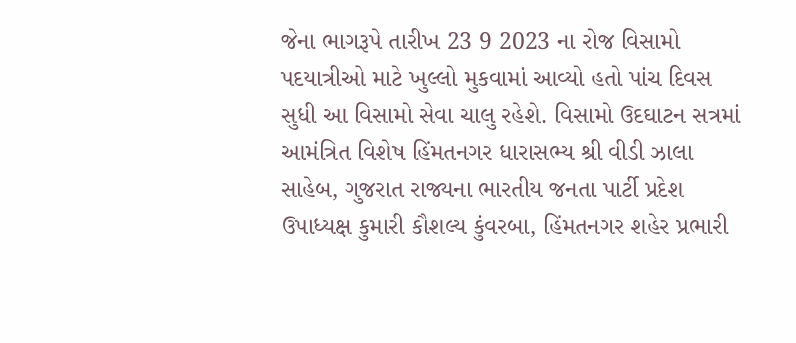જેના ભાગરૂપે તારીખ 23 9 2023 ના રોજ વિસામો પદયાત્રીઓ માટે ખુલ્લો મુકવામાં આવ્યો હતો પાંચ દિવસ સુધી આ વિસામો સેવા ચાલુ રહેશે. વિસામો ઉદઘાટન સત્રમાં આમંત્રિત વિશેષ હિંમતનગર ધારાસભ્ય શ્રી વીડી ઝાલા સાહેબ, ગુજરાત રાજ્યના ભારતીય જનતા પાર્ટી પ્રદેશ ઉપાધ્યક્ષ કુમારી કૌશલ્ય કુંવરબા, હિંમતનગર શહેર પ્રભારી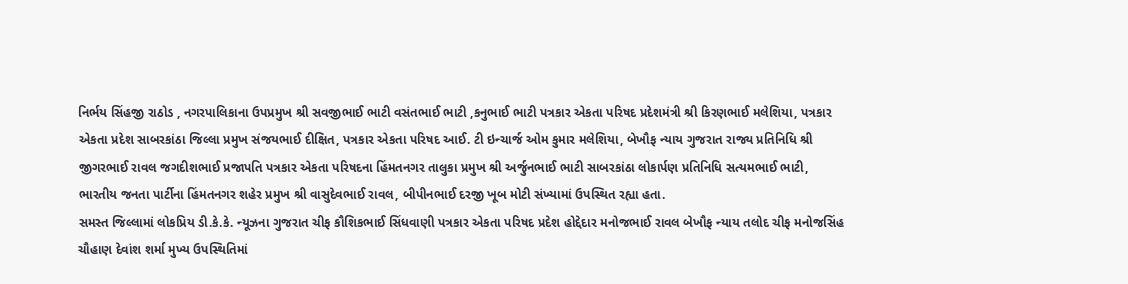નિર્ભય સિંહજી રાઠોડ , નગરપાલિકાના ઉપપ્રમુખ શ્રી સવજીભાઈ ભાટી વસંતભાઈ ભાટી ,કનુભાઈ ભાટી પત્રકાર એકતા પરિષદ પ્રદેશમંત્રી શ્રી કિરણભાઈ મલેશિયા, પત્રકાર એકતા પ્રદેશ સાબરકાંઠા જિલ્લા પ્રમુખ સંજયભાઈ દીક્ષિત, પત્રકાર એકતા પરિષદ આઈ. ટી ઇન્ચાર્જ ઓમ કુમાર મલેશિયા, બેખૌફ ન્યાય ગુજરાત રાજ્ય પ્રતિનિધિ શ્રી જીગરભાઈ રાવલ જગદીશભાઈ પ્રજાપતિ પત્રકાર એકતા પરિષદના હિંમતનગર તાલુકા પ્રમુખ શ્રી અર્જુનભાઈ ભાટી સાબરકાંઠા લોકાર્પણ પ્રતિનિધિ સત્યમભાઈ ભાટી, ભારતીય જનતા પાર્ટીના હિંમતનગર શહેર પ્રમુખ શ્રી વાસુદેવભાઈ રાવલ, બીપીનભાઈ દરજી ખૂબ મોટી સંખ્યામાં ઉપસ્થિત રહ્યા હતા.
સમસ્ત જિલ્લામાં લોકપ્રિય ડી.કે.કે. ન્યૂઝના ગુજરાત ચીફ કૌશિકભાઈ સિંધવાણી પત્રકાર એકતા પરિષદ પ્રદેશ હોદ્દેદાર મનોજભાઈ રાવલ બેખૌફ ન્યાય તલોદ ચીફ મનોજસિંહ ચૌહાણ દેવાંશ શર્મા મુખ્ય ઉપસ્થિતિમાં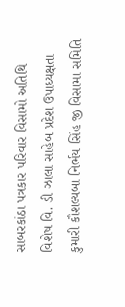સાબરકાંઠા પત્રકાર પરિવાર વિસામો અતિથિ વિશેષ વિ. ડી ઝાલા સાહેબ પ્રદેશ ઉપાધ્યક્ષતા કુમારી કૌશલ્યબા નિર્ભય સિંહ જી વિસામા સમિતિ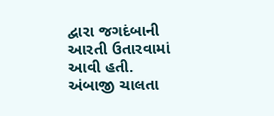દ્વારા જગદંબાની આરતી ઉતારવામાં આવી હતી.
અંબાજી ચાલતા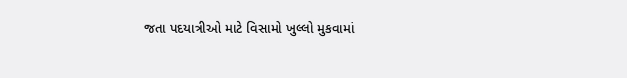જતા પદયાત્રીઓ માટે વિસામો ખુલ્લો મુકવામાં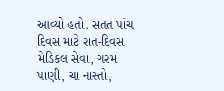આવ્યો હતો. સતત પાંચ દિવસ માટે રાત-દિવસ મેડિકલ સેવા, ગરમ પાણી, ચા નાસ્તો,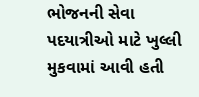ભોજનની સેવા પદયાત્રીઓ માટે ખુલ્લી મુકવામાં આવી હતી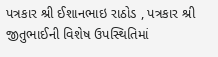પત્રકાર શ્રી ઈશાનભાઇ રાઠોડ , પત્રકાર શ્રી જીતુભાઈની વિશેષ ઉપસ્થિતિમાં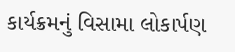કાર્યક્રમનું વિસામા લોકાર્પણ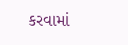કરવામાં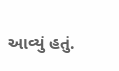આવ્યું હતું.